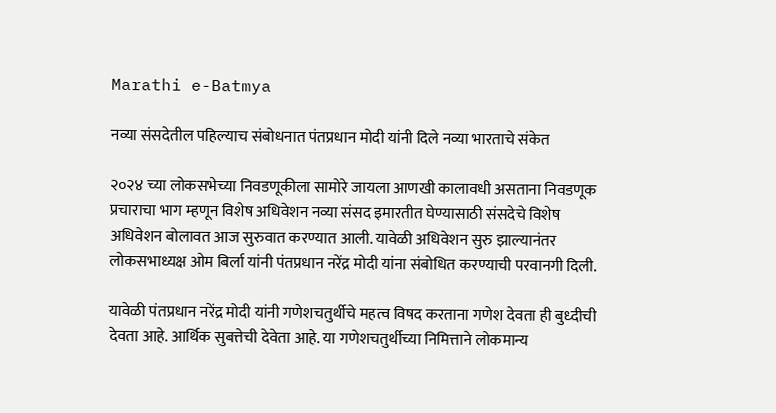Marathi e-Batmya

नव्या संसदेतील पहिल्याच संबोधनात पंतप्रधान मोदी यांनी दिले नव्या भारताचे संकेत

२०२४ च्या लोकसभेच्या निवडणूकीला सामोरे जायला आणखी कालावधी असताना निवडणूक प्रचाराचा भाग म्हणून विशेष अधिवेशन नव्या संसद इमारतीत घेण्यासाठी संसदेचे विशेष अधिवेशन बोलावत आज सुरुवात करण्यात आली. यावेळी अधिवेशन सुरु झाल्यानंतर लोकसभाध्यक्ष ओम बिर्ला यांनी पंतप्रधान नरेंद्र मोदी यांना संबोधित करण्याची परवानगी दिली.

यावेळी पंतप्रधान नरेंद्र मोदी यांनी गणेशचतुर्थीचे महत्व विषद करताना गणेश देवता ही बुध्दीची देवता आहे. आर्थिक सुबत्तेची देवेता आहे. या गणेशचतुर्थीच्या निमित्ताने लोकमान्य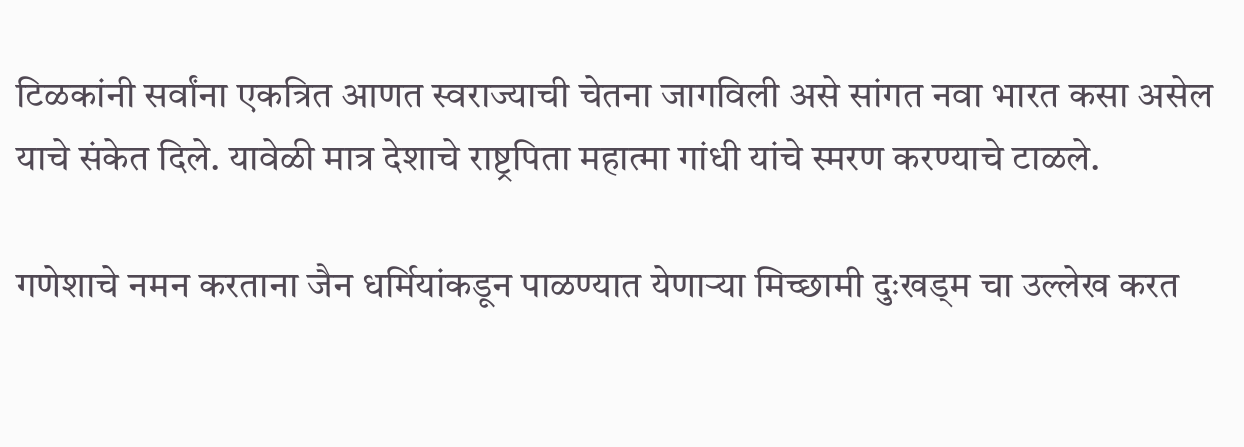टिळकांनी सर्वांना एकत्रित आणत स्वराज्याची चेतना जागविली असे सांगत नवा भारत कसा असेल याचे संकेत दिले. यावेळी मात्र देशाचे राष्ट्रपिता महात्मा गांधी यांचे स्मरण करण्याचे टाळले.

गणेशाचे नमन करताना जैन धर्मियांकडून पाळण्यात येणाऱ्या मिच्छामी दुःखड्म चा उल्लेख करत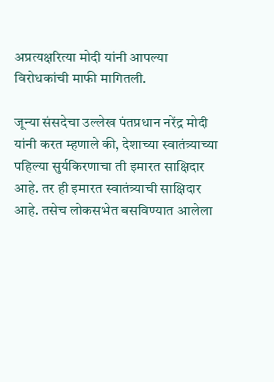अप्रत्यक्षरित्या मोदी यांनी आपल्या विरोधकांची माफी मागितली.

जून्या संसदेचा उल्लेख पंतप्रधान नरेंद्र मोदी यांनी करत म्हणाले की, देशाच्या स्वातंत्र्याच्या पहिल्या सुर्यकिरणाचा ती इमारत साक्षिदार आहे. तर ही इमारत स्वातंत्र्याची साक्षिदार आहे. तसेच लोकसभेत बसविण्यात आलेला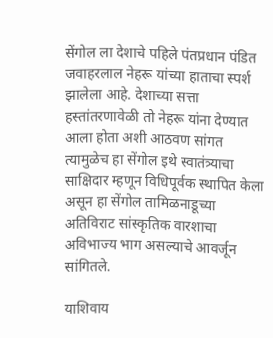सेंगोल ला देशाचे पहिले पंतप्रधान पंडित जवाहरलाल नेहरू यांच्या हाताचा स्पर्श झालेला आहे. देशाच्या सत्ता हस्तांतरणावेळी तो नेहरू यांना देण्यात आला होता अशी आठवण सांगत त्यामुळेच हा सेंगोल इथे स्वातंत्र्याचा साक्षिदार म्हणून विधिपूर्वक स्थापित केला असून हा सेंगोल तामिळनाडूच्या अतिविराट सांस्कृतिक वारशाचा अविभाज्य भाग असल्याचे आवर्जून सांगितले.

याशिवाय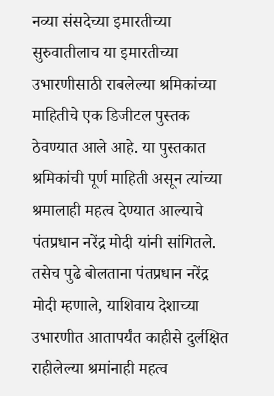नव्या संसदेच्या इमारतीच्या सुरुवातीलाच या इमारतीच्या उभारणीसाठी राबलेल्या श्रमिकांच्या माहितीचे एक डिजीटल पुस्तक ठेवण्यात आले आहे. या पुस्तकात श्रमिकांची पूर्ण माहिती असून त्यांच्या श्रमालाही महत्व देण्यात आल्याचे पंतप्रधान नरेंद्र मोदी यांनी सांगितले.
तसेच पुढे बोलताना पंतप्रधान नरेंद्र मोदी म्हणाले, याशिवाय देशाच्या उभारणीत आतापर्यंत काहीसे दुर्लक्षित राहीलेल्या श्रमांनाही महत्व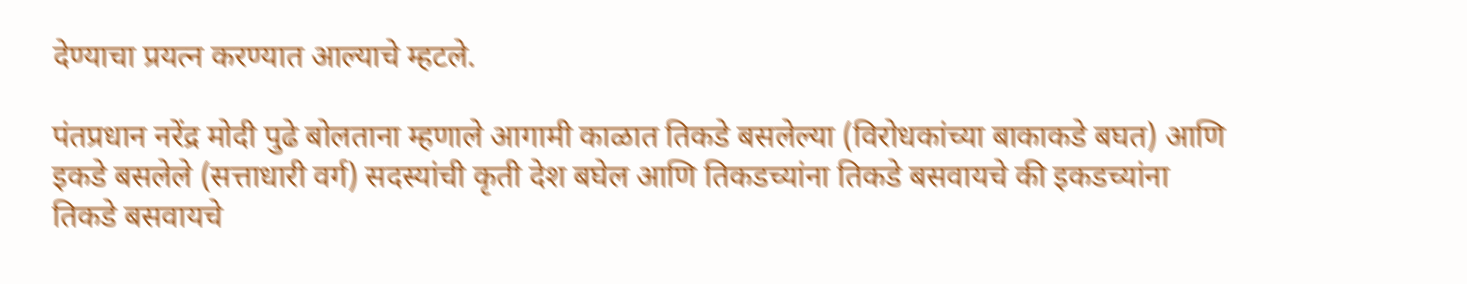देण्याचा प्रयत्न करण्यात आल्याचे म्हटले.

पंतप्रधान नरेंद्र मोदी पुढे बोलताना म्हणाले आगामी काळात तिकडे बसलेल्या (विरोधकांच्या बाकाकडे बघत) आणि इकडे बसलेले (सत्ताधारी वर्ग) सदस्यांची कृती देश बघेल आणि तिकडच्यांना तिकडे बसवायचे की इकडच्यांना तिकडे बसवायचे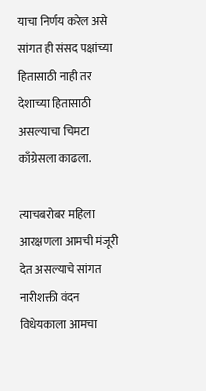याचा निर्णय करेल असे सांगत ही संसद पक्षांच्या हितासाठी नाही तर देशाच्या हितासाठी असल्याचा चिमटा काँग्रेसला काढला.

त्याचबरोबर महिला आरक्षणला आमची मंजूरी देत असल्याचे सांगत नारीशक्ती वंदन विधेयकाला आमचा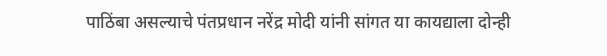पाठिंबा असल्याचे पंतप्रधान नरेंद्र मोदी यांनी सांगत या कायद्याला दोन्ही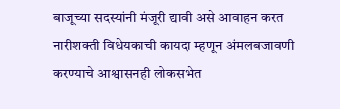बाजूच्या सदस्यांनी मंजूरी द्यावी असे आवाहन करत नारीशक्ती विधेयकाची कायदा म्हणून अंमलबजावणी करण्याचे आश्वासनही लोकसभेत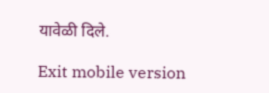यावेळी दिले.

Exit mobile version